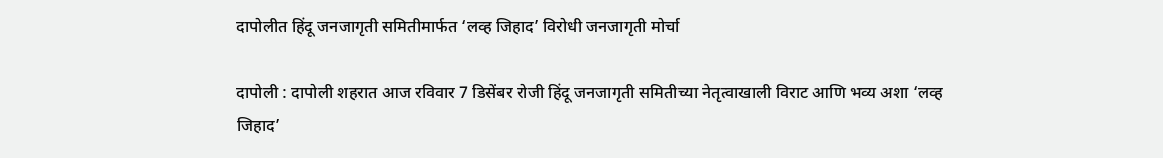दापोलीत हिंदू जनजागृती समितीमार्फत ‘लव्ह जिहाद’ विरोधी जनजागृती मोर्चा

दापोली : दापोली शहरात आज रविवार 7 डिसेंबर रोजी हिंदू जनजागृती समितीच्या नेतृत्वाखाली विराट आणि भव्य अशा ‘लव्ह जिहाद’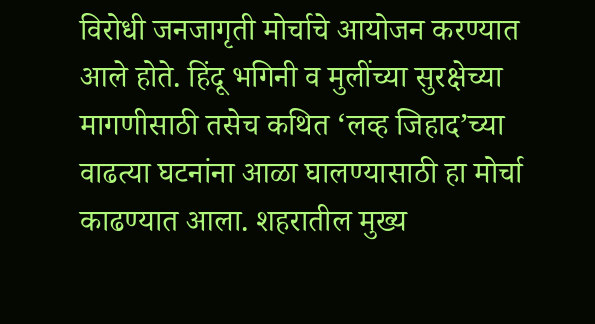विरोधी जनजागृती मोर्चाचे आयोजन करण्यात आले होते. हिंदू भगिनी व मुलींच्या सुरक्षेच्या मागणीसाठी तसेच कथित ‘लव्ह जिहाद’च्या वाढत्या घटनांना आळा घालण्यासाठी हा मोर्चा काढण्यात आला. शहरातील मुख्य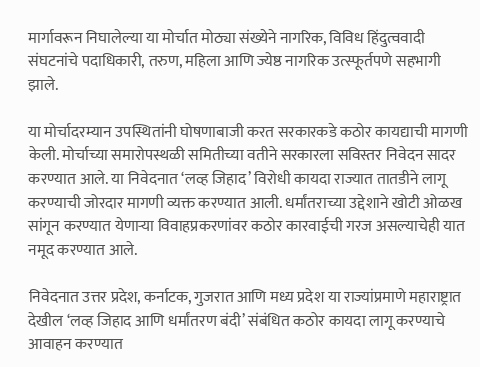मार्गावरून निघालेल्या या मोर्चात मोठ्या संख्येने नागरिक, विविध हिंदुत्ववादी संघटनांचे पदाधिकारी, तरुण, महिला आणि ज्येष्ठ नागरिक उत्स्फूर्तपणे सहभागी झाले.

या मोर्चादरम्यान उपस्थितांनी घोषणाबाजी करत सरकारकडे कठोर कायद्याची मागणी केली. मोर्चाच्या समारोपस्थळी समितीच्या वतीने सरकारला सविस्तर निवेदन सादर करण्यात आले. या निवेदनात ‘लव्ह जिहाद’ विरोधी कायदा राज्यात तातडीने लागू करण्याची जोरदार मागणी व्यक्त करण्यात आली. धर्मांतराच्या उद्देशाने खोटी ओळख सांगून करण्यात येणाऱ्या विवाहप्रकरणांवर कठोर कारवाईची गरज असल्याचेही यात नमूद करण्यात आले.

निवेदनात उत्तर प्रदेश, कर्नाटक, गुजरात आणि मध्य प्रदेश या राज्यांप्रमाणे महाराष्ट्रात देखील ‘लव्ह जिहाद आणि धर्मांतरण बंदी’ संबंधित कठोर कायदा लागू करण्याचे आवाहन करण्यात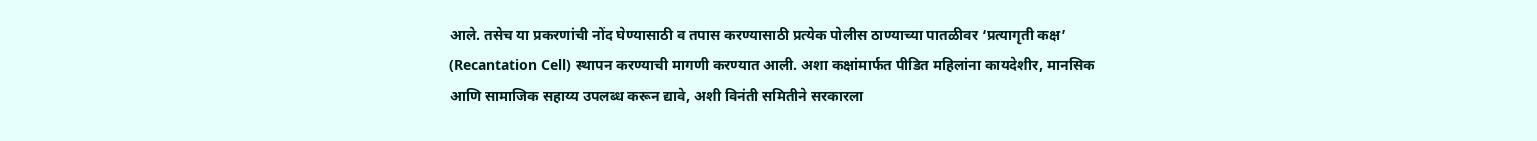आले. तसेच या प्रकरणांची नोंद घेण्यासाठी व तपास करण्यासाठी प्रत्येक पोलीस ठाण्याच्या पातळीवर ‘प्रत्यागृती कक्ष’ (Recantation Cell) स्थापन करण्याची मागणी करण्यात आली. अशा कक्षांमार्फत पीडित महिलांना कायदेशीर, मानसिक आणि सामाजिक सहाय्य उपलब्ध करून द्यावे, अशी विनंती समितीने सरकारला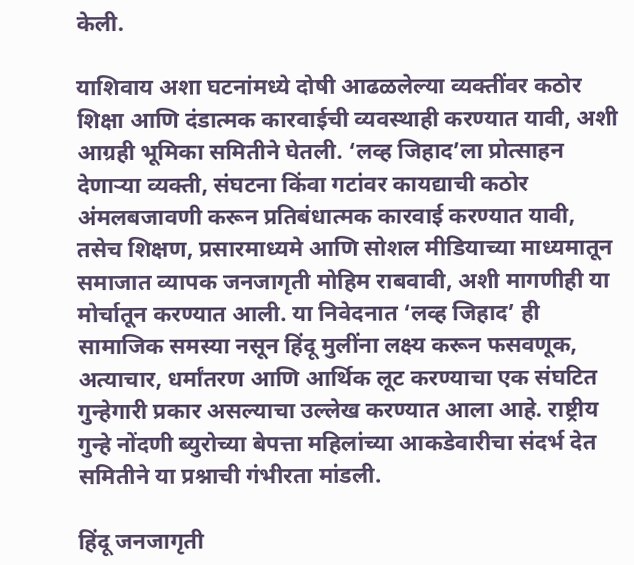केली.

याशिवाय अशा घटनांमध्ये दोषी आढळलेल्या व्यक्तींवर कठोर शिक्षा आणि दंडात्मक कारवाईची व्यवस्थाही करण्यात यावी, अशी आग्रही भूमिका समितीने घेतली. ‘लव्ह जिहाद’ला प्रोत्साहन देणाऱ्या व्यक्ती, संघटना किंवा गटांवर कायद्याची कठोर अंमलबजावणी करून प्रतिबंधात्मक कारवाई करण्यात यावी, तसेच शिक्षण, प्रसारमाध्यमे आणि सोशल मीडियाच्या माध्यमातून समाजात व्यापक जनजागृती मोहिम राबवावी, अशी मागणीही या मोर्चातून करण्यात आली. या निवेदनात ‘लव्ह जिहाद’ ही सामाजिक समस्या नसून हिंदू मुलींना लक्ष्य करून फसवणूक, अत्याचार, धर्मांतरण आणि आर्थिक लूट करण्याचा एक संघटित गुन्हेगारी प्रकार असल्याचा उल्लेख करण्यात आला आहे. राष्ट्रीय गुन्हे नोंदणी ब्युरोच्या बेपत्ता महिलांच्या आकडेवारीचा संदर्भ देत समितीने या प्रश्नाची गंभीरता मांडली.

हिंदू जनजागृती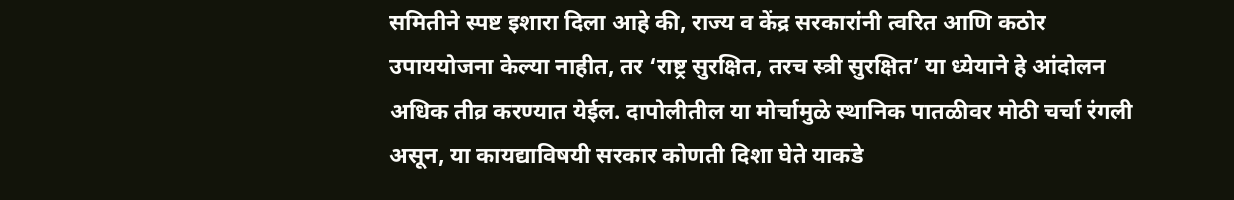समितीने स्पष्ट इशारा दिला आहे की, राज्य व केंद्र सरकारांनी त्वरित आणि कठोर उपाययोजना केल्या नाहीत, तर ‘राष्ट्र सुरक्षित, तरच स्त्री सुरक्षित’ या ध्येयाने हे आंदोलन अधिक तीव्र करण्यात येईल. दापोलीतील या मोर्चामुळे स्थानिक पातळीवर मोठी चर्चा रंगली असून, या कायद्याविषयी सरकार कोणती दिशा घेते याकडे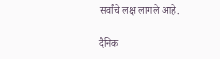सर्वांचे लक्ष लागले आहे.

दैनिक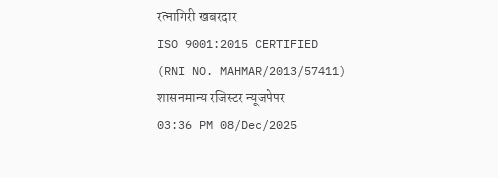रत्नागिरी खबरदार
ISO 9001:2015 CERTIFIED
(RNI NO. MAHMAR/2013/57411)
शासनमान्य रजिस्टर न्यूजपेपर
03:36 PM 08/Dec/2025